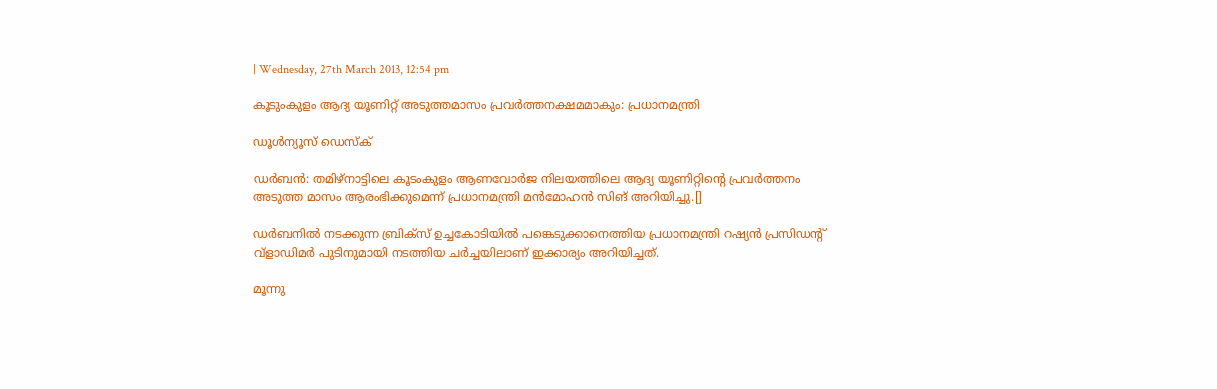| Wednesday, 27th March 2013, 12:54 pm

കൂടുംകുളം ആദ്യ യൂണിറ്റ് അടുത്തമാസം പ്രവര്‍ത്തനക്ഷമമാകും: പ്രധാനമന്ത്രി

ഡൂള്‍ന്യൂസ് ഡെസ്‌ക്

ഡര്‍ബന്‍: തമിഴ്‌നാട്ടിലെ കൂടംകുളം ആണവോര്‍ജ നിലയത്തിലെ ആദ്യ യൂണിറ്റിന്റെ പ്രവര്‍ത്തനം അടുത്ത മാസം ആരംഭിക്കുമെന്ന് പ്രധാനമന്ത്രി മന്‍മോഹന്‍ സിങ് അറിയിച്ചു.[]

ഡര്‍ബനില്‍ നടക്കുന്ന ബ്രിക്‌സ് ഉച്ചകോടിയില്‍ പങ്കെടുക്കാനെത്തിയ പ്രധാനമന്ത്രി റഷ്യന്‍ പ്രസിഡന്റ് വ്‌ളാഡിമര്‍ പുടിനുമായി നടത്തിയ ചര്‍ച്ചയിലാണ് ഇക്കാര്യം അറിയിച്ചത്.

മൂന്നു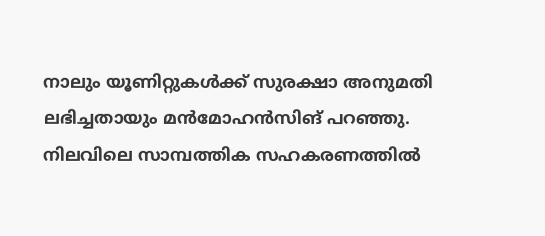നാലും യൂണിറ്റുകള്‍ക്ക് സുരക്ഷാ അനുമതി ലഭിച്ചതായും മന്‍മോഹന്‍സിങ് പറഞ്ഞു. നിലവിലെ സാമ്പത്തിക സഹകരണത്തില്‍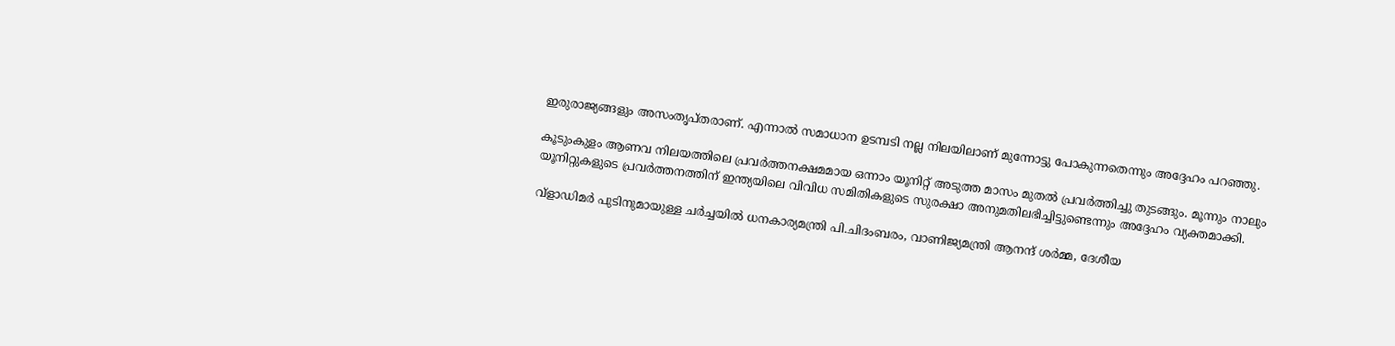ഇരുരാജ്യങ്ങളും അസംതൃപ്തരാണ്. എന്നാല്‍ സമാധാന ഉടമ്പടി നല്ല നിലയിലാണ് മുന്നോട്ടു പോകുന്നതെന്നും അദ്ദേഹം പറഞ്ഞു.

കൂടുംകുളം ആണവ നിലയത്തിലെ പ്രവര്‍ത്തനക്ഷമമായ ഒന്നാം യൂനിറ്റ് അടുത്ത മാസം മുതല്‍ പ്രവര്‍ത്തിച്ചു തുടങ്ങും. മൂന്നും നാലും യൂനിറ്റുകളുടെ പ്രവര്‍ത്തനത്തിന് ഇന്ത്യയിലെ വിവിധ സമിതികളുടെ സുരക്ഷാ അനുമതിലഭിച്ചിട്ടുണ്ടെന്നും അദ്ദേഹം വ്യക്തമാക്കി.

വ്‌ളാഡിമര്‍ പുടിനുമായുള്ള ചര്‍ച്ചയില്‍ ധനകാര്യമന്ത്രി പി.ചിദംബരം, വാണിജ്യമന്ത്രി ആനന്ദ് ശര്‍മ്മ, ദേശീയ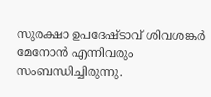സുരക്ഷാ ഉപദേഷ്ടാവ് ശിവശങ്കര്‍ മേനോന്‍ എന്നിവരും സംബന്ധിച്ചിരുന്നു.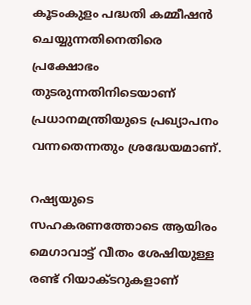കൂടംകുളം പദ്ധതി കമ്മീഷന്‍ ചെയ്യുന്നതിനെതിരെ പ്രക്ഷോഭം തുടരുന്നതിനിടെയാണ് പ്രധാനമന്ത്രിയുടെ പ്രഖ്യാപനം വന്നതെന്നതും ശ്രദ്ധേയമാണ്.

റഷ്യയുടെ സഹകരണത്തോടെ ആയിരം മെഗാവാട്ട് വീതം ശേഷിയുള്ള രണ്ട് റിയാക്ടറുകളാണ്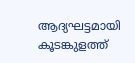ആദ്യഘട്ടമായി കൂടങ്കുളത്ത്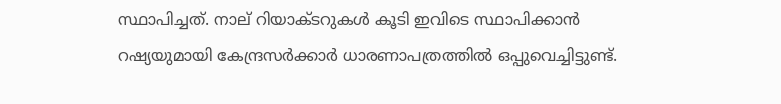സ്ഥാപിച്ചത്. നാല് റിയാക്ടറുകള്‍ കൂടി ഇവിടെ സ്ഥാപിക്കാന്‍ റഷ്യയുമായി കേന്ദ്രസര്‍ക്കാര്‍ ധാരണാപത്രത്തില്‍ ഒപ്പുവെച്ചിട്ടുണ്ട്.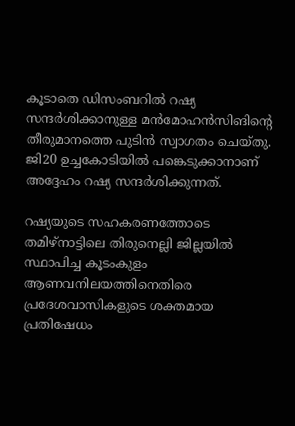കൂടാതെ ഡിസംബറില്‍ റഷ്യ സന്ദര്‍ശിക്കാനുള്ള മന്‍മോഹന്‍സിങിന്റെ തീരുമാനത്തെ പുടിന്‍ സ്വാഗതം ചെയ്തു. ജി20 ഉച്ചകോടിയില്‍ പങ്കെടുക്കാനാണ് അദ്ദേഹം റഷ്യ സന്ദര്‍ശിക്കുന്നത്.

റഷ്യയുടെ സഹകരണത്തോടെ തമിഴ്‌നാട്ടിലെ തിരുനെല്ലി ജില്ലയില്‍ സ്ഥാപിച്ച കൂടംകുളം ആണവനിലയത്തിനെതിരെ പ്രദേശവാസികളുടെ ശക്തമായ പ്രതിഷേധം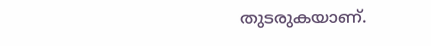തുടരുകയാണ്.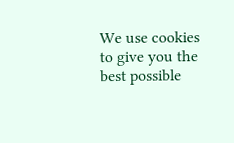We use cookies to give you the best possible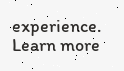experience. Learn more